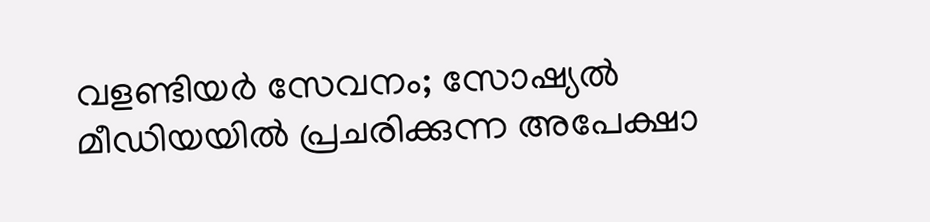വളണ്ടിയർ സേവനം; സോഷ്യൽ മീഡിയയിൽ പ്രചരിക്കുന്ന അപേക്ഷാ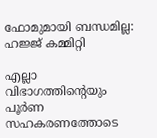ഫോമുമായി ബന്ധമില്ല: ഹജ്ജ് കമ്മിറ്റി

എല്ലാ വിഭാഗത്തിന്റെയും പൂർണ സഹകരണത്തോടെ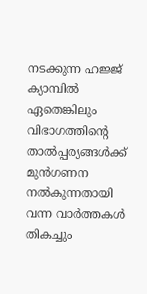നടക്കുന്ന ഹജ്ജ് ക്യാമ്പിൽ ഏതെങ്കിലും വിഭാഗത്തിന്റെ താൽപ്പര്യങ്ങൾക്ക് മുൻഗണന നൽകുന്നതായി വന്ന വാർത്തകൾ തികച്ചും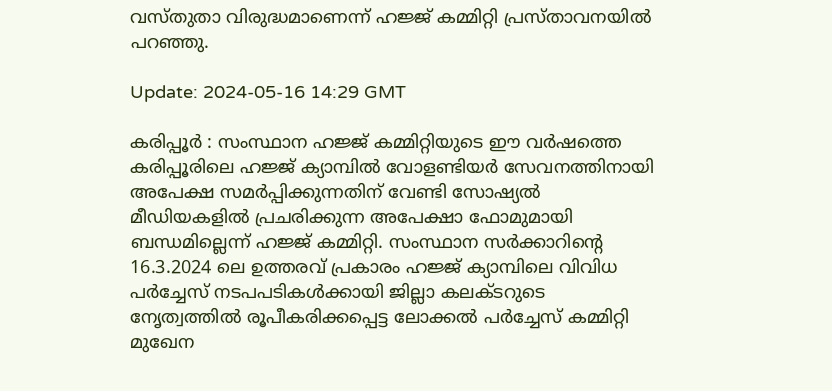വസ്തുതാ വിരുദ്ധമാണെന്ന് ഹജ്ജ് കമ്മിറ്റി പ്രസ്താവനയിൽ പറഞ്ഞു.

Update: 2024-05-16 14:29 GMT

കരിപ്പൂർ : സംസ്ഥാന ഹജ്ജ് കമ്മിറ്റിയുടെ ഈ വർഷത്തെ കരിപ്പൂരിലെ ഹജ്ജ് ക്യാമ്പിൽ വോളണ്ടിയർ സേവനത്തിനായി അപേക്ഷ സമർപ്പിക്കുന്നതിന് വേണ്ടി സോഷ്യൽ മീഡിയകളിൽ പ്രചരിക്കുന്ന അപേക്ഷാ ഫോമുമായി ബന്ധമില്ലെന്ന് ഹജ്ജ് കമ്മിറ്റി. സംസ്ഥാന സർക്കാറിന്റെ 16.3.2024 ലെ ഉത്തരവ് പ്രകാരം ഹജ്ജ് ക്യാമ്പിലെ വിവിധ പർച്ചേസ് നടപപടികൾക്കായി ജില്ലാ കലക്ടറുടെ നേൃത്വത്തിൽ രൂപീകരിക്കപ്പെട്ട ലോക്കൽ പർച്ചേസ് കമ്മിറ്റി മുഖേന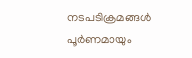നടപടിക്രമങ്ങൾ പൂർണമായും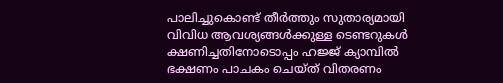പാലിച്ചുകൊണ്ട് തീർത്തും സുതാര്യമായി വിവിധ ആവശ്യങ്ങൾക്കുള്ള ടെണ്ടറുകൾ ക്ഷണിച്ചതിനോടൊപ്പം ഹജ്ജ് ക്യാമ്പിൽ ഭക്ഷണം പാചകം ചെയ്ത് വിതരണം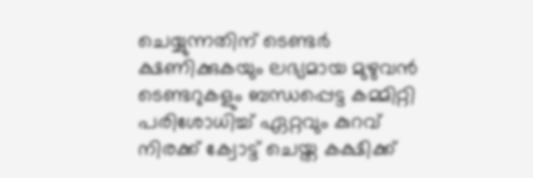ചെയ്യുന്നതിന് ടെണ്ടർ ക്ഷണിക്കുകയും ലഭ്യമായ മുഴുവൻ ടെണ്ടറുകളും ബന്ധപ്പെട്ട കമ്മിറ്റി പരിശോധിച്ച് ഏറ്റവും കുറവ് നിരക്ക് ക്വോട്ട് ചെയ്ത കക്ഷിക്ക്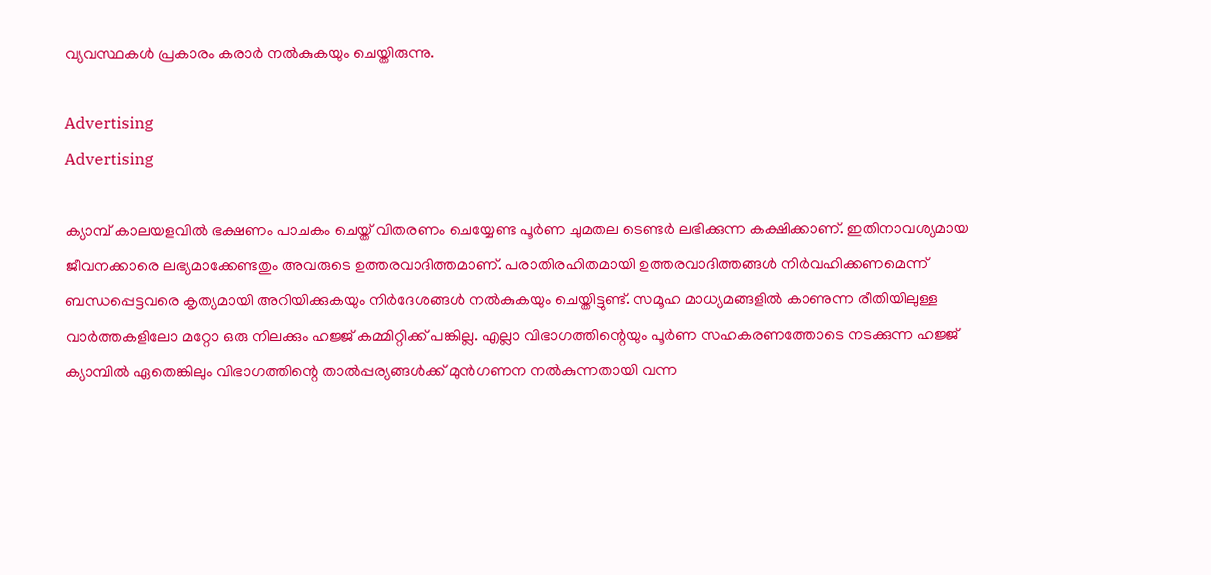വ്യവസ്ഥകൾ പ്രകാരം കരാർ നൽകുകയും ചെയ്തിരുന്നു.

Advertising
Advertising

ക്യാമ്പ് കാലയളവിൽ ഭക്ഷണം പാചകം ചെയ്ത് വിതരണം ചെയ്യേണ്ട പൂർണ ചുമതല ടെണ്ടർ ലഭിക്കുന്ന കക്ഷിക്കാണ്. ഇതിനാവശ്യമായ ജീവനക്കാരെ ലഭ്യമാക്കേണ്ടതും അവരുടെ ഉത്തരവാദിത്തമാണ്. പരാതിരഹിതമായി ഉത്തരവാദിത്തങ്ങൾ നിർവഹിക്കണമെന്ന് ബന്ധപ്പെട്ടവരെ കൃത്യമായി അറിയിക്കുകയും നിർദേശങ്ങൾ നൽകുകയും ചെയ്തിട്ടുണ്ട്. സമൂഹ മാധ്യമങ്ങളിൽ കാണുന്ന രീതിയിലുള്ള വാർത്തകളിലോ മറ്റോ ഒരു നിലക്കും ഹജ്ജ് കമ്മിറ്റിക്ക് പങ്കില്ല. എല്ലാ വിഭാഗത്തിന്റെയും പൂർണ സഹകരണത്തോടെ നടക്കുന്ന ഹജ്ജ് ക്യാമ്പിൽ ഏതെങ്കിലും വിഭാഗത്തിന്റെ താൽപ്പര്യങ്ങൾക്ക് മുൻഗണന നൽകുന്നതായി വന്ന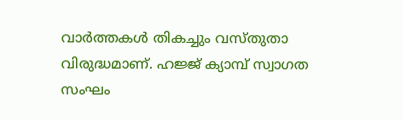വാർത്തകൾ തികച്ചും വസ്തുതാ വിരുദ്ധമാണ്. ഹജ്ജ് ക്യാമ്പ് സ്വാഗത സംഘം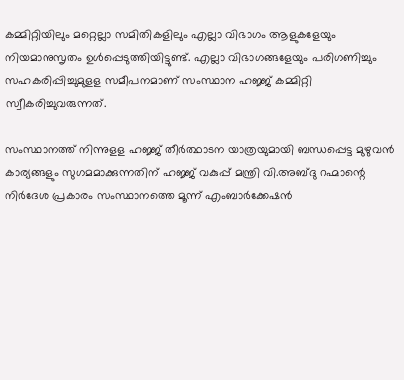കമ്മിറ്റിയിലും മറ്റെല്ലാ സമിതികളിലും എല്ലാ വിഭാഗം ആളുകളേയും നിയമാനുസൃതം ഉൾപ്പെടുത്തിയിട്ടുണ്ട്. എല്ലാ വിഭാഗങ്ങളേയും പരിഗണിച്ചും സഹകരിപ്പിച്ചുമുളള സമീപനമാണ് സംസ്ഥാന ഹജ്ജ് കമ്മിറ്റി സ്വീകരിച്ചുവരുന്നത്.

സംസ്ഥാനത്ത് നിന്നുളള ഹജ്ജ് തീർത്ഥാടന യാത്രയുമായി ബന്ധപ്പെട്ട മുഴുവൻ കാര്യങ്ങളും സുഗമമാക്കുന്നതിന് ഹജ്ജ് വകുപ്പ് മന്ത്രി വി.അബ്ദു റഹ്മാന്റെ നിർദേശ പ്രകാരം സംസ്ഥാനത്തെ മൂന്ന് എംബാർക്കേഷൻ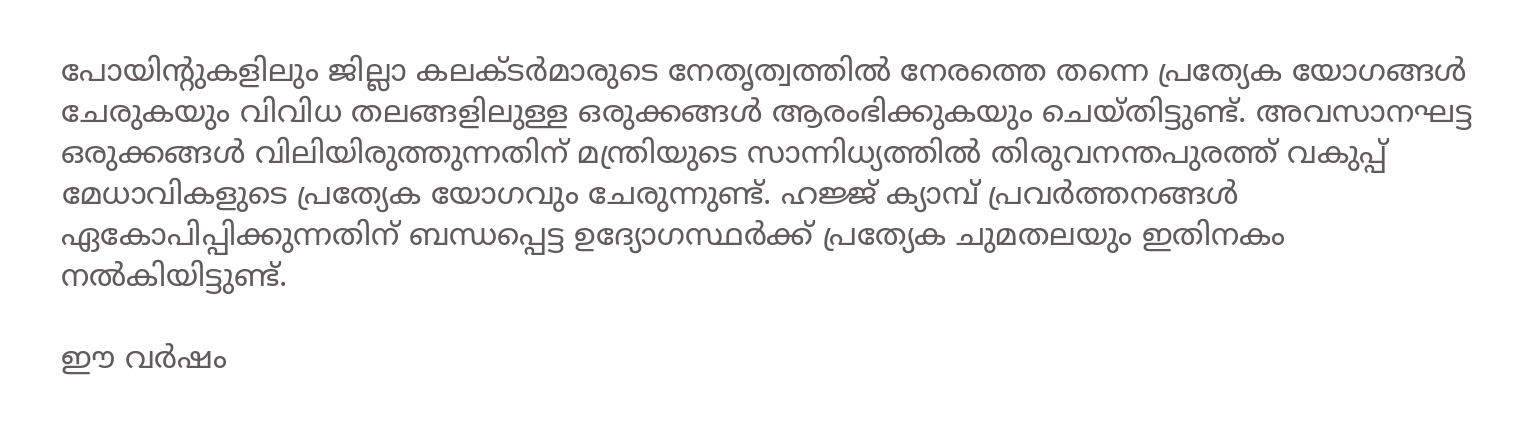പോയിന്റുകളിലും ജില്ലാ കലക്ടർമാരുടെ നേതൃത്വത്തിൽ നേരത്തെ തന്നെ പ്രത്യേക യോഗങ്ങൾ ചേരുകയും വിവിധ തലങ്ങളിലുള്ള ഒരുക്കങ്ങൾ ആരംഭിക്കുകയും ചെയ്തിട്ടുണ്ട്. അവസാനഘട്ട ഒരുക്കങ്ങൾ വിലിയിരുത്തുന്നതിന് മന്ത്രിയുടെ സാന്നിധ്യത്തിൽ തിരുവനന്തപുരത്ത് വകുപ്പ് മേധാവികളുടെ പ്രത്യേക യോഗവും ചേരുന്നുണ്ട്. ഹജ്ജ് ക്യാമ്പ് പ്രവർത്തനങ്ങൾ ഏകോപിപ്പിക്കുന്നതിന് ബന്ധപ്പെട്ട ഉദ്യോഗസ്ഥർക്ക് പ്രത്യേക ചുമതലയും ഇതിനകം നൽകിയിട്ടുണ്ട്.

ഈ വർഷം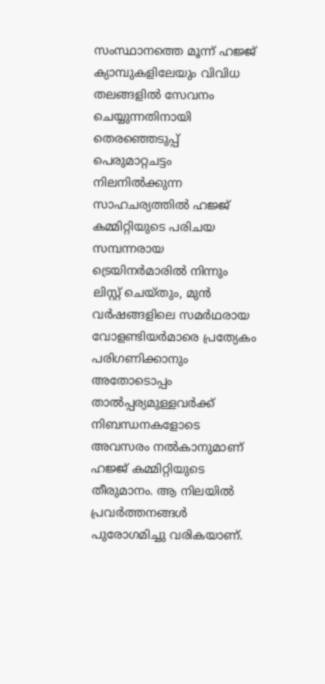സംസ്ഥാനത്തെ മൂന്ന് ഹജ്ജ് ക്യാമ്പുകളിലേയും വിവിധ തലങ്ങളിൽ സേവനം ചെയ്യുന്നതിനായി തെരഞ്ഞെടുപ്പ് പെരുമാറ്റചട്ടം നിലനിൽക്കുന്ന സാഹചര്യത്തിൽ ഹജ്ജ് കമ്മിറ്റിയുടെ പരിചയ സമ്പന്നരായ ട്രെയിനർമാരിൽ നിന്നും ലിസ്റ്റ് ചെയ്തും, മുൻ വർഷങ്ങളിലെ സമർഥരായ വോളണ്ടിയർമാരെ പ്രത്യേകം പരിഗണിക്കാനും അതോടൊപ്പം താൽപ്പര്യമുള്ളവർക്ക് നിബന്ധനകളോടെ അവസരം നൽകാനുമാണ് ഹജ്ജ് കമ്മിറ്റിയുടെ തീരുമാനം. ആ നിലയിൽ പ്രവർത്തനങ്ങൾ പുരോഗമിച്ചു വരികയാണ്.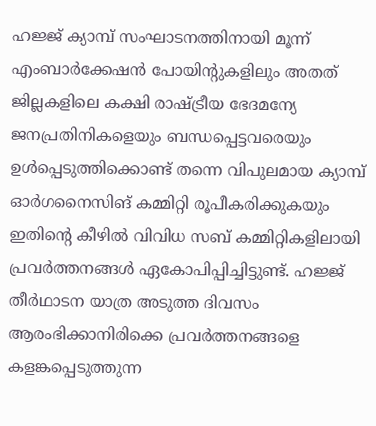ഹജ്ജ് ക്യാമ്പ് സംഘാടനത്തിനായി മൂന്ന് എംബാർക്കേഷൻ പോയിന്റുകളിലും അതത് ജില്ലകളിലെ കക്ഷി രാഷ്ട്രീയ ഭേദമന്യേ ജനപ്രതിനികളെയും ബന്ധപ്പെട്ടവരെയും ഉൾപ്പെടുത്തിക്കൊണ്ട് തന്നെ വിപുലമായ ക്യാമ്പ് ഓർഗനൈസിങ് കമ്മിറ്റി രൂപീകരിക്കുകയും ഇതിന്റെ കീഴിൽ വിവിധ സബ് കമ്മിറ്റികളിലായി പ്രവർത്തനങ്ങൾ ഏകോപിപ്പിച്ചിട്ടുണ്ട്. ഹജ്ജ് തീർഥാടന യാത്ര അടുത്ത ദിവസം ആരംഭിക്കാനിരിക്കെ പ്രവർത്തനങ്ങളെ കളങ്കപ്പെടുത്തുന്ന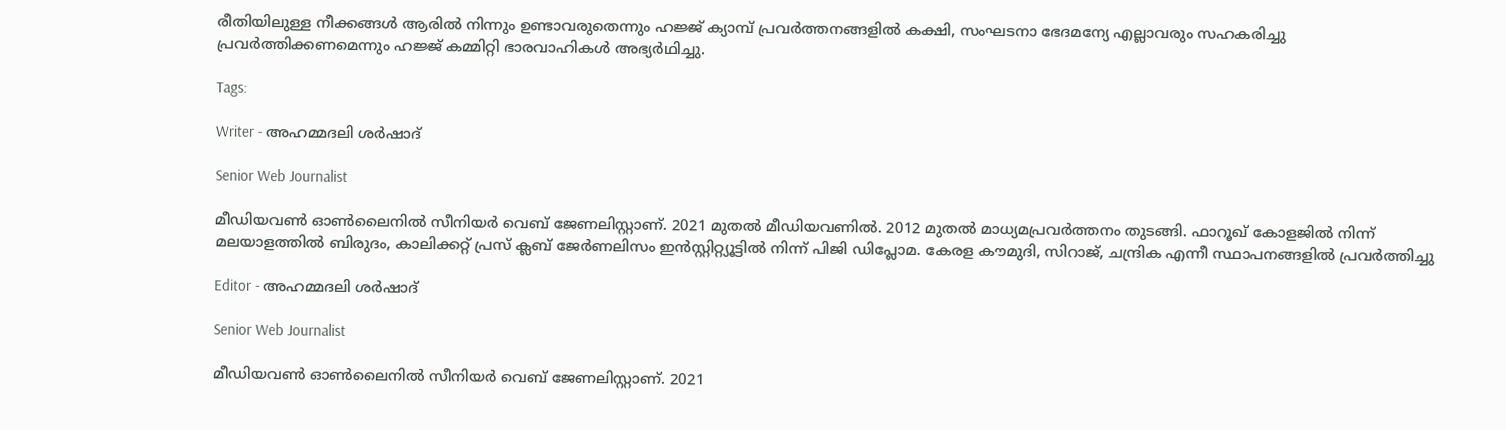രീതിയിലുള്ള നീക്കങ്ങൾ ആരിൽ നിന്നും ഉണ്ടാവരുതെന്നും ഹജ്ജ് ക്യാമ്പ് പ്രവർത്തനങ്ങളിൽ കക്ഷി, സംഘടനാ ഭേദമന്യേ എല്ലാവരും സഹകരിച്ചു പ്രവർത്തിക്കണമെന്നും ഹജ്ജ് കമ്മിറ്റി ഭാരവാഹികൾ അഭ്യർഥിച്ചു.

Tags:

Writer - അഹമ്മദലി ശര്‍ഷാദ്

Senior Web Journalist

മീഡിയവൺ ഓൺലൈനിൽ സീനിയർ വെബ് ജേണലിസ്റ്റാണ്. 2021 മുതൽ മീഡിയവണിൽ. 2012 മുതൽ മാധ്യമപ്രവർത്തനം തുടങ്ങി. ഫാറൂഖ് കോളജിൽ നിന്ന് മലയാളത്തിൽ ബിരുദം, കാലിക്കറ്റ് പ്രസ് ക്ലബ് ജേർണലിസം ഇൻസ്റ്റിറ്റ്യൂട്ടിൽ നിന്ന് പിജി ഡിപ്ലോമ. കേരള കൗമുദി, സിറാജ്, ചന്ദ്രിക എന്നീ സ്ഥാപനങ്ങളിൽ പ്രവർത്തിച്ചു

Editor - അഹമ്മദലി ശര്‍ഷാദ്

Senior Web Journalist

മീഡിയവൺ ഓൺലൈനിൽ സീനിയർ വെബ് ജേണലിസ്റ്റാണ്. 2021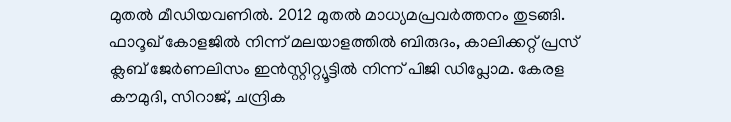മുതൽ മീഡിയവണിൽ. 2012 മുതൽ മാധ്യമപ്രവർത്തനം തുടങ്ങി. ഫാറൂഖ് കോളജിൽ നിന്ന് മലയാളത്തിൽ ബിരുദം, കാലിക്കറ്റ് പ്രസ് ക്ലബ് ജേർണലിസം ഇൻസ്റ്റിറ്റ്യൂട്ടിൽ നിന്ന് പിജി ഡിപ്ലോമ. കേരള കൗമുദി, സിറാജ്, ചന്ദ്രിക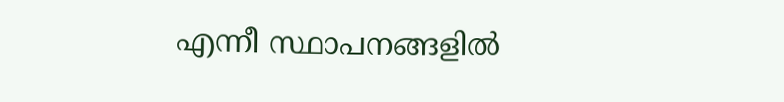എന്നീ സ്ഥാപനങ്ങളിൽ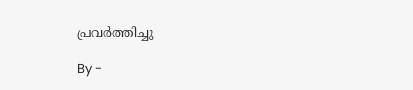പ്രവർത്തിച്ചു

By -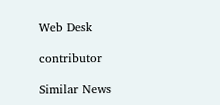Web Desk

contributor

Similar News